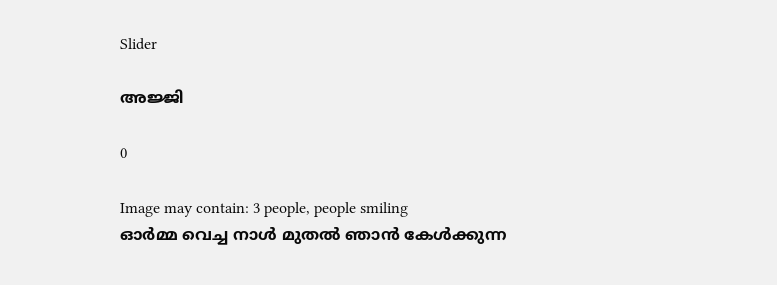Slider

അജ്ജി

0

Image may contain: 3 people, people smiling
ഓർമ്മ വെച്ച നാൾ മുതൽ ഞാൻ കേൾക്കുന്ന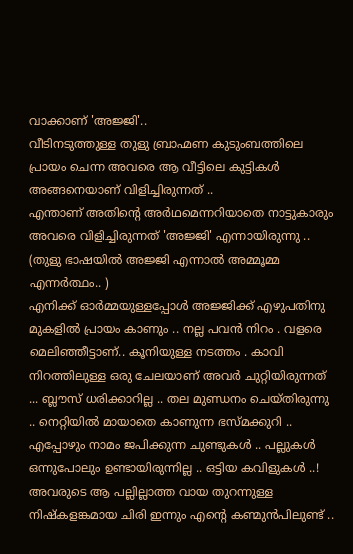വാക്കാണ് 'അജ്ജി'..
വീടിനടുത്തുള്ള തുളു ബ്രാഹ്മണ കുടുംബത്തിലെ പ്രായം ചെന്ന അവരെ ആ വീട്ടിലെ കുട്ടികൾ അങ്ങനെയാണ് വിളിച്ചിരുന്നത് ..
എന്താണ് അതിന്റെ അർഥമെന്നറിയാതെ നാട്ടുകാരും അവരെ വിളിച്ചിരുന്നത് 'അജ്ജി' എന്നായിരുന്നു ..
(തുളു ഭാഷയിൽ അജ്ജി എന്നാൽ അമ്മൂമ്മ എന്നർത്ഥം.. )
എനിക്ക്‌ ഓർമ്മയുള്ളപ്പോൾ അജ്ജിക്ക് എഴുപതിനു മുകളിൽ പ്രായം കാണും .. നല്ല പവൻ നിറം . വളരെ മെലിഞ്ഞീട്ടാണ്.. കൂനിയുള്ള നടത്തം . കാവി നിറത്തിലുള്ള ഒരു ചേലയാണ് അവർ ചുറ്റിയിരുന്നത് ... ബ്ലൗസ് ധരിക്കാറില്ല .. തല മുണ്ഡനം ചെയ്തിരുന്നു .. നെറ്റിയിൽ മായാതെ കാണുന്ന ഭസ്മക്കുറി .. എപ്പോഴും നാമം ജപിക്കുന്ന ചുണ്ടുകൾ .. പല്ലുകൾ ഒന്നുപോലും ഉണ്ടായിരുന്നില്ല .. ഒട്ടിയ കവിളുകൾ ..!
അവരുടെ ആ പല്ലില്ലാത്ത വായ തുറന്നുള്ള നിഷ്കളങ്കമായ ചിരി ഇന്നും എന്റെ കണ്മുൻപിലുണ്ട് ‌..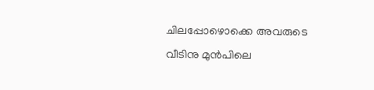ചിലപ്പോഴൊക്കെ അവരുടെ വീടിനു മുൻപിലെ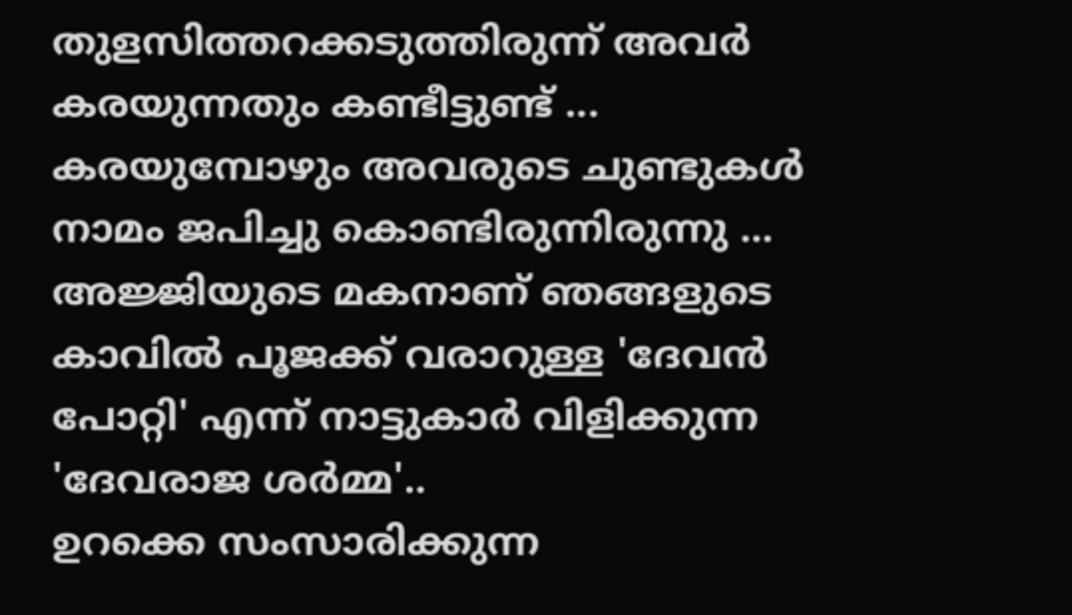തുളസിത്തറക്കടുത്തിരുന്ന് അവർ കരയുന്നതും കണ്ടീട്ടുണ്ട് ...
കരയുമ്പോഴും അവരുടെ ചുണ്ടുകൾ നാമം ജപിച്ചു കൊണ്ടിരുന്നിരുന്നു ...
അജ്ജിയുടെ മകനാണ് ഞങ്ങളുടെ കാവിൽ പൂജക്ക്‌ വരാറുള്ള 'ദേവൻ പോറ്റി' എന്ന് നാട്ടുകാർ വിളിക്കുന്ന 'ദേവരാജ ശർമ്മ'..
ഉറക്കെ സംസാരിക്കുന്ന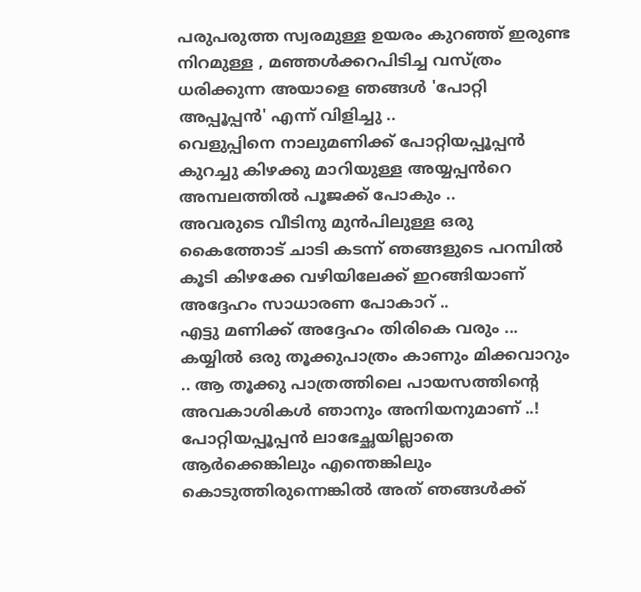പരുപരുത്ത സ്വരമുള്ള ഉയരം കുറഞ്ഞ് ഇരുണ്ട നിറമുള്ള , മഞ്ഞൾക്കറപിടിച്ച വസ്ത്രം ധരിക്കുന്ന അയാളെ ഞങ്ങൾ 'പോറ്റി അപ്പൂപ്പൻ' എന്ന് വിളിച്ചു ..
വെളുപ്പിനെ നാലുമണിക്ക് പോറ്റിയപ്പൂപ്പൻ കുറച്ചു കിഴക്കു മാറിയുള്ള അയ്യപ്പൻറെ അമ്പലത്തിൽ പൂജക്ക് പോകും ..
അവരുടെ വീടിനു മുൻപിലുള്ള ഒരു കൈത്തോട് ചാടി കടന്ന് ഞങ്ങളുടെ പറമ്പിൽ കൂടി കിഴക്കേ വഴിയിലേക്ക് ഇറങ്ങിയാണ് അദ്ദേഹം സാധാരണ പോകാറ് ..
എട്ടു മണിക്ക് അദ്ദേഹം തിരികെ വരും ... കയ്യിൽ ഒരു തൂക്കുപാത്രം കാണും മിക്കവാറും .. ആ തൂക്കു പാത്രത്തിലെ പായസത്തിന്റെ അവകാശികൾ ഞാനും അനിയനുമാണ് ..!
പോറ്റിയപ്പൂപ്പൻ ലാഭേച്ഛയില്ലാതെ ആർക്കെങ്കിലും എന്തെങ്കിലും കൊടുത്തിരുന്നെങ്കിൽ അത് ഞങ്ങൾക്ക്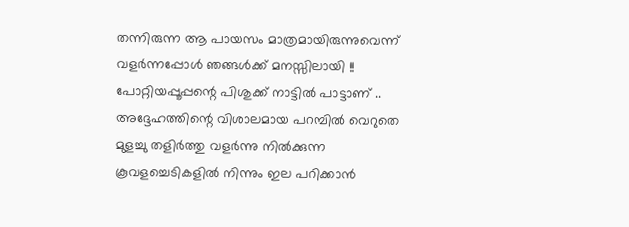തന്നിരുന്ന ആ പായസം മാത്രമായിരുന്നുവെന്ന് വളർന്നപ്പോൾ ഞങ്ങൾക്ക് മനസ്സിലായി !!
പോറ്റിയപ്പൂപ്പന്റെ പിശുക്ക്‌ നാട്ടിൽ പാട്ടാണ് .. അദ്ദേഹത്തിന്റെ വിശാലമായ പറമ്പിൽ വെറുതെ മുളച്ചു തളിർത്തു വളർന്നു നിൽക്കുന്ന കൂവളച്ചെടികളിൽ നിന്നും ഇല പറിക്കാൻ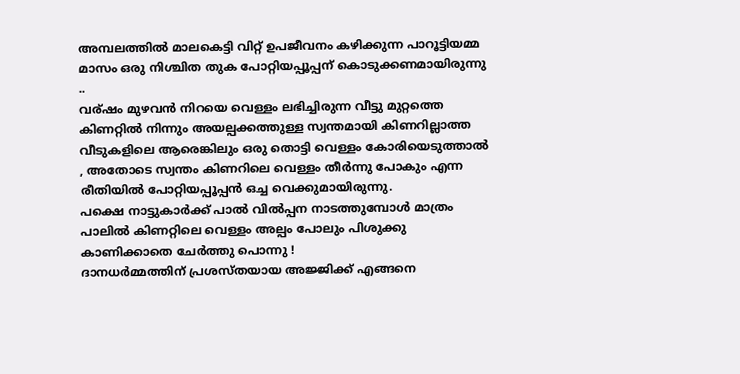അമ്പലത്തിൽ മാലകെട്ടി വിറ്റ് ഉപജീവനം കഴിക്കുന്ന പാറൂട്ടിയമ്മ മാസം ഒരു നിശ്ചിത തുക പോറ്റിയപ്പൂപ്പന് കൊടുക്കണമായിരുന്നു ..
വര്ഷം മുഴവൻ നിറയെ വെള്ളം ലഭിച്ചിരുന്ന വീട്ടു മുറ്റത്തെ കിണറ്റിൽ നിന്നും അയല്പക്കത്തുള്ള സ്വന്തമായി കിണറില്ലാത്ത വീടുകളിലെ ആരെങ്കിലും ഒരു തൊട്ടി വെള്ളം കോരിയെടുത്താൽ , അതോടെ സ്വന്തം കിണറിലെ വെള്ളം തീർന്നു പോകും എന്ന രീതിയിൽ പോറ്റിയപ്പൂപ്പൻ ഒച്ച വെക്കുമായിരുന്നു.
പക്ഷെ നാട്ടുകാർക്ക് പാൽ വിൽപ്പന നാടത്തുമ്പോൾ മാത്രം പാലിൽ കിണറ്റിലെ വെള്ളം അല്പം പോലും പിശുക്കു കാണിക്കാതെ ചേർത്തു പൊന്നു !
ദാനധർമ്മത്തിന് പ്രശസ്തയായ അജ്ജിക്ക് എങ്ങനെ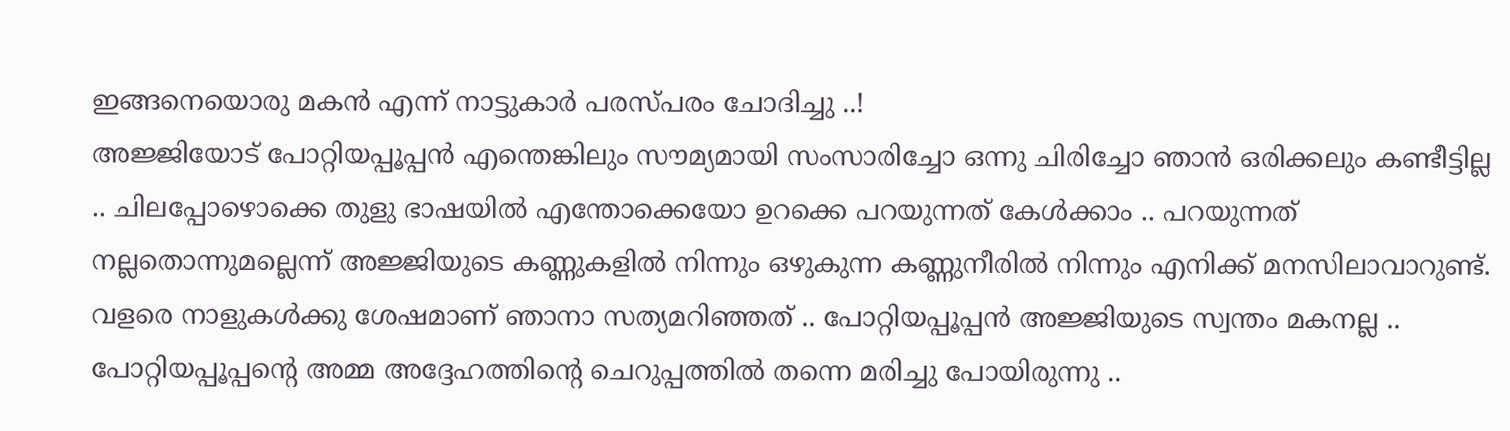ഇങ്ങനെയൊരു മകൻ എന്ന് നാട്ടുകാർ പരസ്പരം ചോദിച്ചു ..!
അജ്ജിയോട് പോറ്റിയപ്പൂപ്പൻ എന്തെങ്കിലും സൗമ്യമായി സംസാരിച്ചോ ഒന്നു ചിരിച്ചോ ഞാൻ ഒരിക്കലും കണ്ടീട്ടില്ല .. ചിലപ്പോഴൊക്കെ തുളു ഭാഷയിൽ എന്തോക്കെയോ ഉറക്കെ പറയുന്നത് കേൾക്കാം .. പറയുന്നത് നല്ലതൊന്നുമല്ലെന്ന് അജ്ജിയുടെ കണ്ണുകളിൽ നിന്നും ഒഴുകുന്ന കണ്ണുനീരിൽ നിന്നും എനിക്ക് മനസിലാവാറുണ്ട്.
വളരെ നാളുകൾക്കു ശേഷമാണ് ഞാനാ സത്യമറിഞ്ഞത് .. പോറ്റിയപ്പൂപ്പൻ അജ്ജിയുടെ സ്വന്തം മകനല്ല .. പോറ്റിയപ്പൂപ്പന്റെ അമ്മ അദ്ദേഹത്തിന്റെ ചെറുപ്പത്തിൽ തന്നെ മരിച്ചു പോയിരുന്നു ..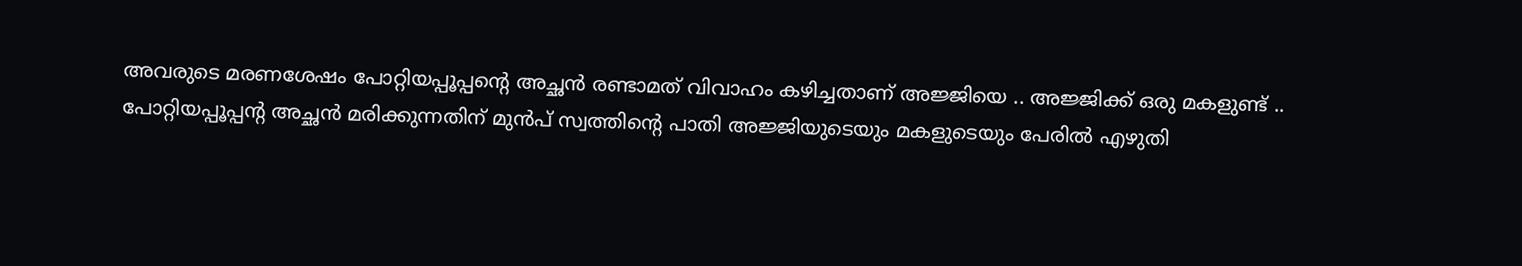അവരുടെ മരണശേഷം പോറ്റിയപ്പൂപ്പന്റെ അച്ഛൻ രണ്ടാമത് വിവാഹം കഴിച്ചതാണ് അജ്ജിയെ .. അജ്ജിക്ക് ഒരു മകളുണ്ട് .. പോറ്റിയപ്പൂപ്പന്റ അച്ഛൻ മരിക്കുന്നതിന് മുൻപ് സ്വത്തിന്റെ പാതി അജ്ജിയുടെയും മകളുടെയും പേരിൽ എഴുതി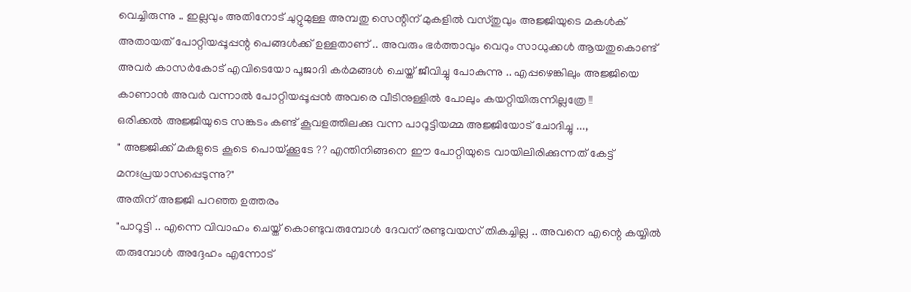വെച്ചിരുന്നു .. ഇല്ലവും അതിനോട് ചുറ്റുമുള്ള അമ്പതു സെന്റിന് മുകളിൽ വസ്തുവും അജ്ജിയുടെ മകൾക് അതായത് പോറ്റിയപ്പൂപ്പന്റ പെങ്ങൾക്ക് ഉള്ളതാണ് .. അവരും ഭർത്താവും വെറും സാധുക്കൾ ആയതുകൊണ്ട് അവർ കാസർകോട് എവിടെയോ പൂജാദി കർമങ്ങൾ ചെയ്ത് ജീവിച്ചു പോകുന്നു .. എപ്പഴെങ്കിലും അജ്ജിയെ കാണാൻ അവർ വന്നാൽ പോറ്റിയപ്പൂപ്പൻ അവരെ വീടിനുള്ളിൽ പോലും കയറ്റിയിരുന്നില്ലത്രേ !!
ഒരിക്കൽ അജ്ജിയുടെ സങ്കടം കണ്ട് കൂവളത്തിലക്കു വന്ന പാറൂട്ടിയമ്മ അജ്ജിയോട് ചോദിച്ചു ...,
" അജ്ജിക്ക്‌ മകളുടെ കൂടെ പൊയ്ക്കൂടേ ?? എന്തിനിങ്ങനെ ഈ പോറ്റിയുടെ വായിലിരിക്കുന്നത് കേട്ട് മനഃപ്രയാസപ്പെടുന്നു?"
അതിന് അജ്ജി പറഞ്ഞ ഉത്തരം
"പാറൂട്ടി .. എന്നെ വിവാഹം ചെയ്ത് കൊണ്ടുവരുമ്പോൾ ദേവന് രണ്ടുവയസ് തികച്ചില്ല .. അവനെ എന്റെ കയ്യിൽ തരുമ്പോൾ അദ്ദേഹം എന്നോട്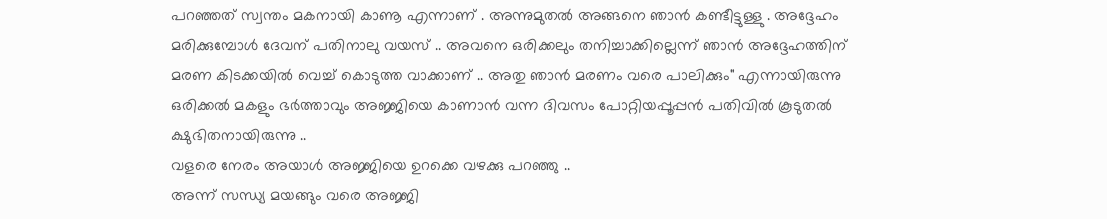പറഞ്ഞത് സ്വന്തം മകനായി കാണൂ എന്നാണ് . അന്നുമുതൽ അങ്ങനെ ഞാൻ കണ്ടീട്ടുള്ളു . അദ്ദേഹം മരിക്കുമ്പോൾ ദേവന് പതിനാലു വയസ് .. അവനെ ഒരിക്കലും തനിച്ചാക്കില്ലെന്ന് ഞാൻ അദ്ദേഹത്തിന് മരണ കിടക്കയിൽ വെച്ച് കൊടുത്ത വാക്കാണ് .. അതു ഞാൻ മരണം വരെ പാലിക്കും" എന്നായിരുന്നു
ഒരിക്കൽ മകളും ഭർത്താവും അജ്ജിയെ കാണാൻ വന്ന ദിവസം പോറ്റിയപ്പൂപ്പൻ പതിവിൽ കൂടുതൽ ക്ഷുഭിതനായിരുന്നു ..
വളരെ നേരം അയാൾ അജ്ജിയെ ഉറക്കെ വഴക്കു പറഞ്ഞു ..
അന്ന് സന്ധ്യ മയങ്ങും വരെ അജ്ജി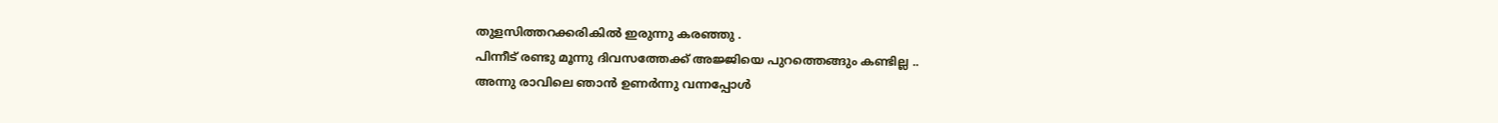തുളസിത്തറക്കരികിൽ ഇരുന്നു കരഞ്ഞു .
പിന്നീട് രണ്ടു മൂന്നു ദിവസത്തേക്ക്‌ അജ്ജിയെ പുറത്തെങ്ങും കണ്ടില്ല ..
അന്നു രാവിലെ ഞാൻ ഉണർന്നു വന്നപ്പോൾ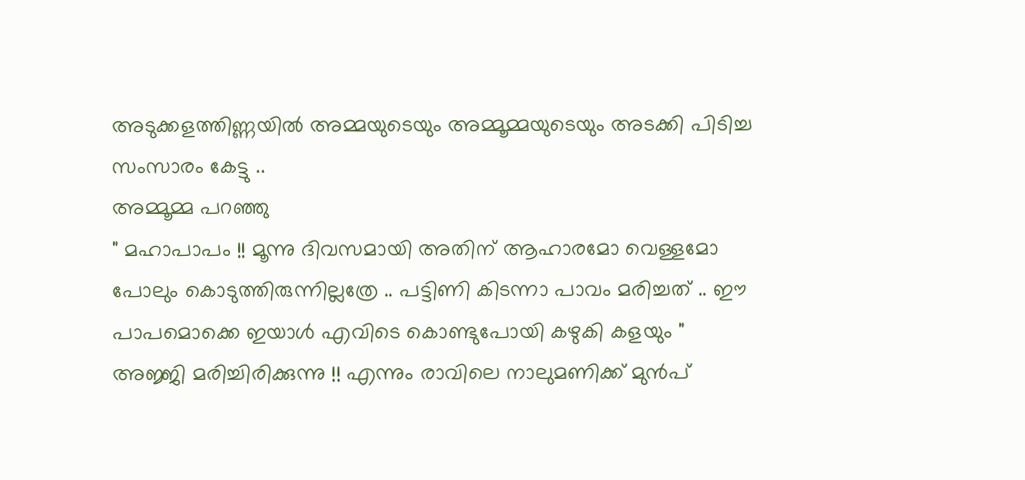അടുക്കളത്തിണ്ണയിൽ അമ്മയുടെയും അമ്മൂമ്മയുടെയും അടക്കി പിടിച്ച സംസാരം കേട്ടു ..
അമ്മൂമ്മ പറഞ്ഞു
" മഹാപാപം !! മൂന്നു ദിവസമായി അതിന് ആഹാരമോ വെള്ളമോ പോലും കൊടുത്തിരുന്നില്ലത്രേ .. പട്ടിണി കിടന്നാ പാവം മരിച്ചത് .. ഈ പാപമൊക്കെ ഇയാൾ എവിടെ കൊണ്ടുപോയി കഴുകി കളയും "
അജ്ജി മരിച്ചിരിക്കുന്നു !! എന്നും രാവിലെ നാലുമണിക്ക് മുൻപ്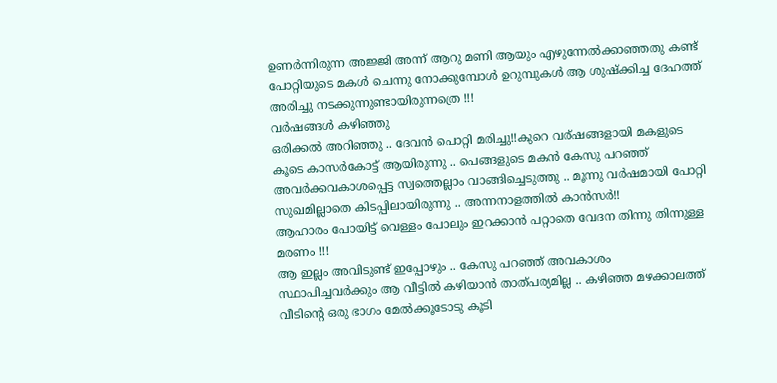ഉണർന്നിരുന്ന അജ്ജി അന്ന് ആറു മണി ആയും എഴുന്നേൽക്കാഞ്ഞതു കണ്ട് പോറ്റിയുടെ മകൾ ചെന്നു നോക്കുമ്പോൾ ഉറുമ്പുകൾ ആ ശുഷ്ക്കിച്ച ദേഹത്ത് അരിച്ചു നടക്കുന്നുണ്ടായിരുന്നത്രെ !!!
വർഷങ്ങൾ കഴിഞ്ഞു
ഒരിക്കൽ അറിഞ്ഞു .. ദേവൻ പൊറ്റി മരിച്ചു!!കുറെ വര്ഷങ്ങളായി മകളുടെ കൂടെ കാസർകോട്ട് ആയിരുന്നു .. പെങ്ങളുടെ മകൻ കേസു പറഞ്ഞ് അവർക്കവകാശപ്പെട്ട സ്വത്തെല്ലാം വാങ്ങിച്ചെടുത്തു .. മൂന്നു വർഷമായി പോറ്റി സുഖമില്ലാതെ കിടപ്പിലായിരുന്നു .. അന്നനാളത്തിൽ കാൻസർ!!
ആഹാരം പോയിട്ട് വെള്ളം പോലും ഇറക്കാൻ പറ്റാതെ വേദന തിന്നു തിന്നുള്ള മരണം !!!
ആ ഇല്ലം അവിടുണ്ട് ഇപ്പോഴും .. കേസു പറഞ്ഞ് അവകാശം സ്ഥാപിച്ചവർക്കും ആ വീട്ടിൽ കഴിയാൻ താത്പര്യമില്ല .. കഴിഞ്ഞ മഴക്കാലത്ത് വീടിന്റെ ഒരു ഭാഗം മേൽക്കൂടോടു കൂടി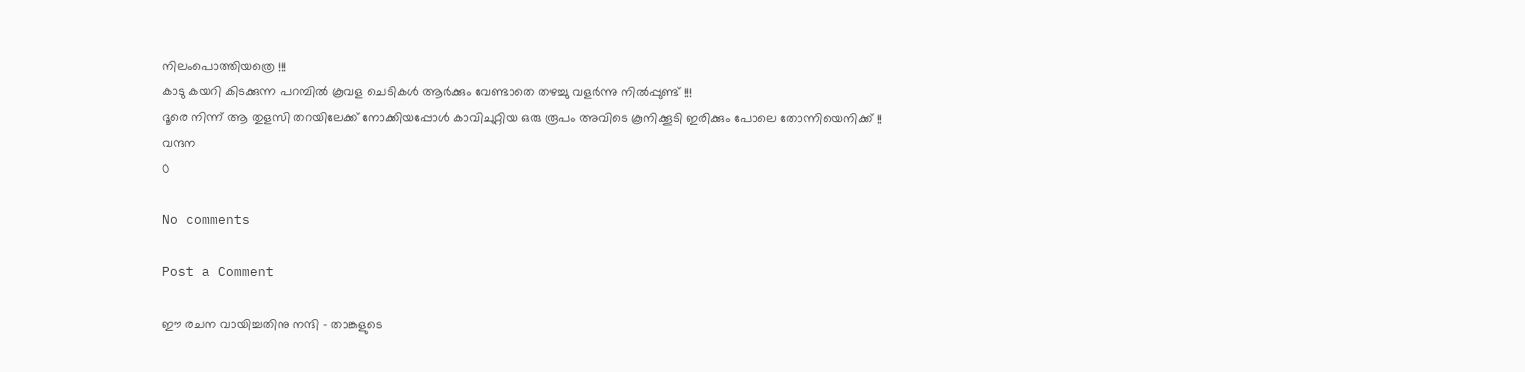നിലംപൊത്തിയത്രെ !!!
കാടു കയറി കിടക്കുന്ന പറമ്പിൽ കൂവള ചെടികൾ ആർക്കും വേണ്ടാതെ തഴച്ചു വളർന്നു നിൽപ്പുണ്ട് !!!
ദൂരെ നിന്ന് ആ തുളസി തറയിലേക്ക് നോക്കിയപ്പോൾ കാവിചുറ്റിയ ഒരു രൂപം അവിടെ കൂനിക്കൂടി ഇരിക്കും പോലെ തോന്നിയെനിക്ക് !!
വന്ദന
0

No comments

Post a Comment

ഈ രചന വായിച്ചതിനു നന്ദി - താങ്കളുടെ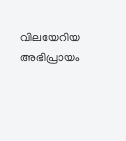വിലയേറിയ അഭിപ്രായം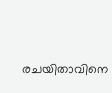രചയിതാവിനെ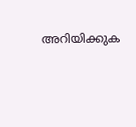അറിയിക്കുക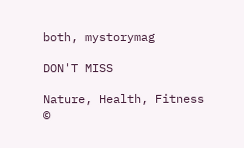both, mystorymag

DON'T MISS

Nature, Health, Fitness
©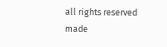all rights reserved
made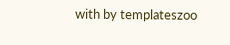with by templateszoo